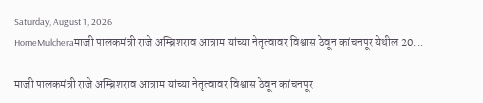Saturday, August 1, 2026
HomeMulcheraमाजी पालकमंत्री राजे अम्ब्रिशराव आत्राम यांच्या नेतृत्वावर विश्वास ठेवून कांचनपूर येथील 20...

माजी पालकमंत्री राजे अम्ब्रिशराव आत्राम यांच्या नेतृत्वावर विश्वास ठेवून कांचनपूर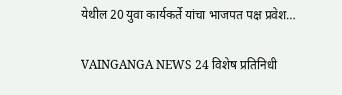येथील 20 युवा कार्यकर्ते यांचा भाजपत पक्ष प्रवेश…

VAINGANGA NEWS 24 विशेष प्रतिनिधी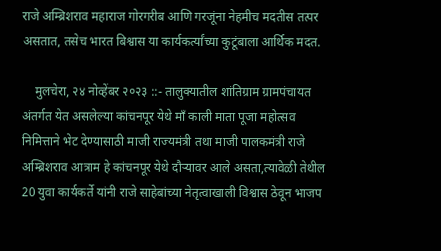राजे अम्ब्रिशराव महाराज गोरगरीब आणि गरजूंना नेहमीच मदतीस तत्पर असतात, तसेच भारत बिश्वास या कार्यकर्त्यांच्या कुटूंबाला आर्थिक मदत.

    मुलचेरा, २४ नोव्हेंबर २०२३ ::- तालुक्यातील शांतिग्राम ग्रामपंचायत अंतर्गत येत असलेल्या कांचनपूर येथे माँ काली माता पूजा महोत्सव निमित्ताने भेट देण्यासाठी माजी राज्यमंत्री तथा माजी पालकमंत्री राजे अम्ब्रिशराव आत्राम हे कांचनपूर येथे दौऱ्यावर आले असता,त्यावेळी तेथील 20 युवा कार्यकर्ते यांनी राजे साहेबांच्या नेतृत्वाखाली विश्वास ठेवून भाजप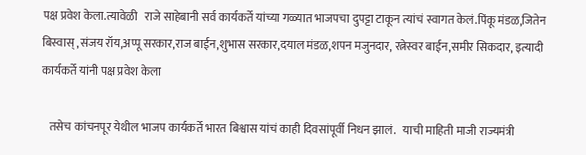पक्ष प्रवेश केला.त्यावेळी   राजे साहेबानी सर्व कार्यकर्ते यांच्या गळ्यात भाजपचा दुपट्टा टाकून त्यांचं स्वागत केलं.पिंकू मंडळ,जितेन बिस्वास् ,संजय रॉय,अप्पू सरकार,राज बाईन,शुभास सरकार,दयाल मंडळ,शपन मजुनदार, रत्नेस्वर बाईन,समीर सिकदार, इत्यादी कार्यकर्ते यांनी पक्ष प्रवेश केला

   तसेच कांचनपूर येथील भाजप कार्यकर्ते भारत बिश्वास यांचं काही दिवसांपूर्वी निधन झालं.   याची माहिती माजी राज्यमंत्री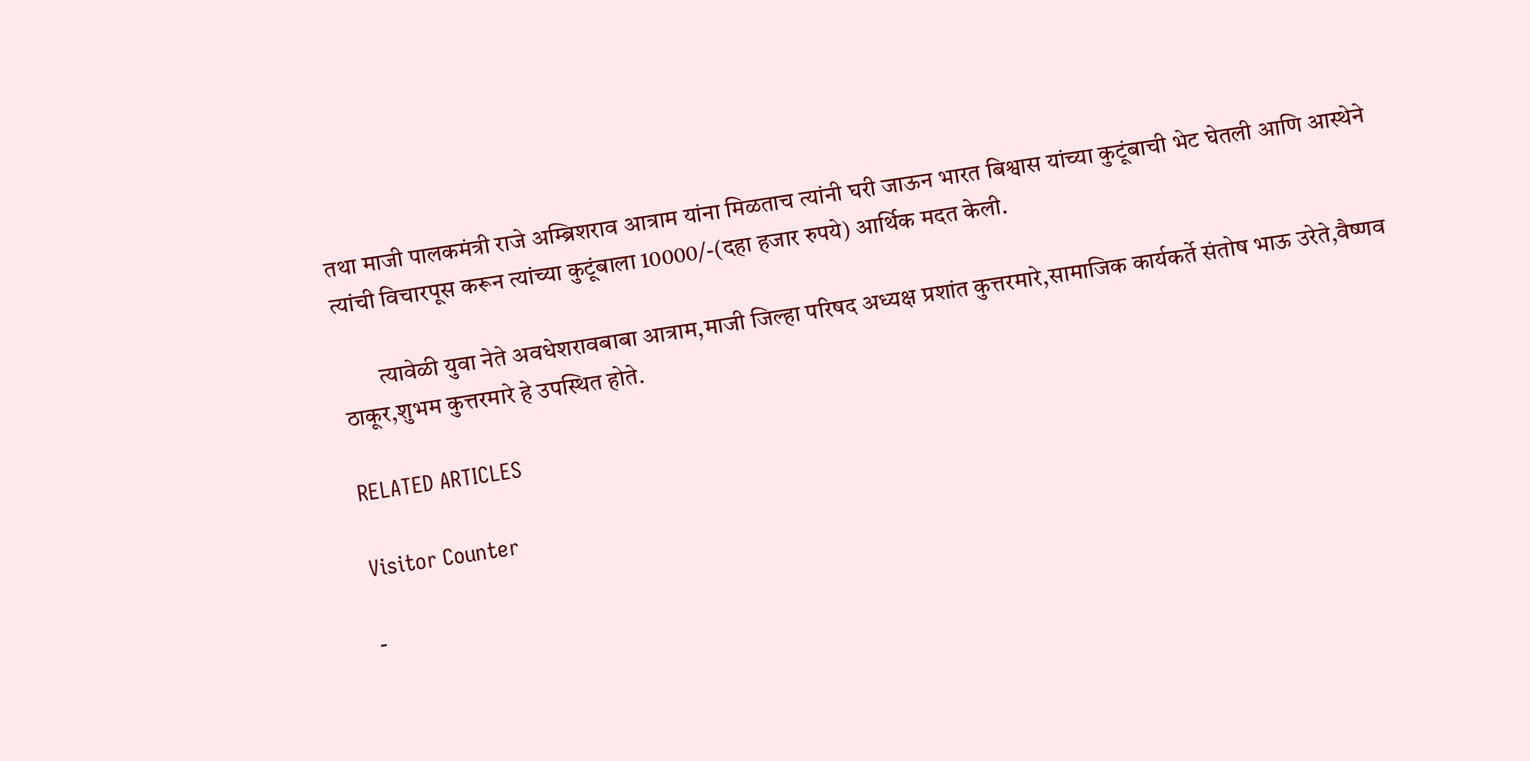तथा माजी पालकमंत्री राजे अम्ब्रिशराव आत्राम यांना मिळताच त्यांनी घरी जाऊन भारत बिश्वास यांच्या कुटूंबाची भेट घेतली आणि आस्थेने त्यांची विचारपूस करून त्यांच्या कुटूंबाला 10000/-(दहा हजार रुपये) आर्थिक मदत केली.

        त्यावेळी युवा नेते अवधेशरावबाबा आत्राम,माजी जिल्हा परिषद अध्यक्ष प्रशांत कुत्तरमारे,सामाजिक कार्यकर्ते संतोष भाऊ उरेते,वैष्णव ठाकूर,शुभम कुत्तरमारे हे उपस्थित होते.

RELATED ARTICLES

Visitor Counter

-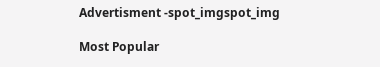Advertisment -spot_imgspot_img

Most Popular